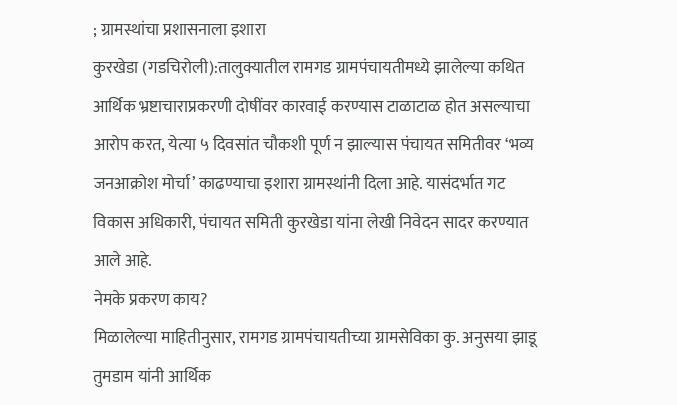; ग्रामस्थांचा प्रशासनाला इशारा
कुरखेडा (गडचिरोली):तालुक्यातील रामगड ग्रामपंचायतीमध्ये झालेल्या कथित आर्थिक भ्रष्टाचाराप्रकरणी दोषींवर कारवाई करण्यास टाळाटाळ होत असल्याचा आरोप करत, येत्या ५ दिवसांत चौकशी पूर्ण न झाल्यास पंचायत समितीवर ‘भव्य जनआक्रोश मोर्चा’ काढण्याचा इशारा ग्रामस्थांनी दिला आहे. यासंदर्भात गट विकास अधिकारी, पंचायत समिती कुरखेडा यांना लेखी निवेदन सादर करण्यात आले आहे.
नेमके प्रकरण काय?
मिळालेल्या माहितीनुसार, रामगड ग्रामपंचायतीच्या ग्रामसेविका कु. अनुसया झाडू तुमडाम यांनी आर्थिक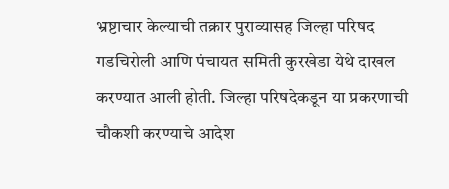भ्रष्टाचार केल्याची तक्रार पुराव्यासह जिल्हा परिषद गडचिरोली आणि पंचायत समिती कुरखेडा येथे दाखल करण्यात आली होती. जिल्हा परिषदेकडून या प्रकरणाची चौकशी करण्याचे आदेश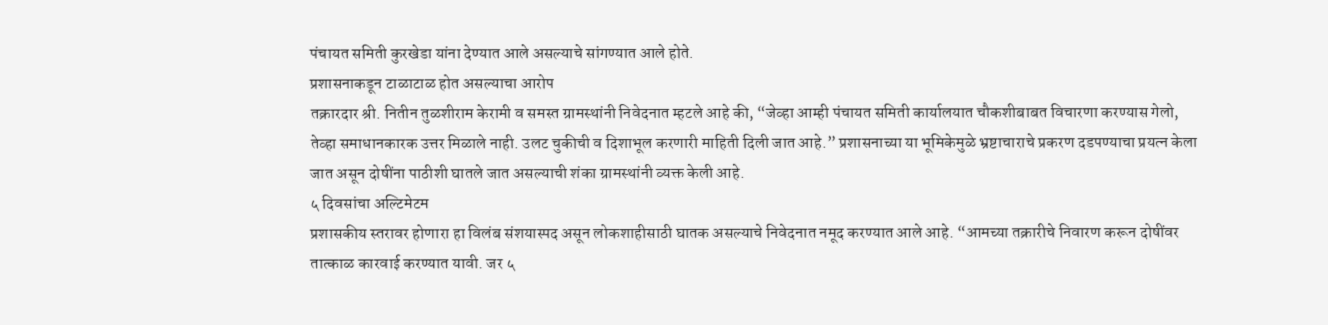पंचायत समिती कुरखेडा यांना देण्यात आले असल्याचे सांगण्यात आले होते.
प्रशासनाकडून टाळाटाळ होत असल्याचा आरोप
तक्रारदार श्री. नितीन तुळशीराम केरामी व समस्त ग्रामस्थांनी निवेदनात म्हटले आहे की, “जेव्हा आम्ही पंचायत समिती कार्यालयात चौकशीबाबत विचारणा करण्यास गेलो, तेव्हा समाधानकारक उत्तर मिळाले नाही. उलट चुकीची व दिशाभूल करणारी माहिती दिली जात आहे.” प्रशासनाच्या या भूमिकेमुळे भ्रष्टाचाराचे प्रकरण दडपण्याचा प्रयत्न केला जात असून दोषींना पाठीशी घातले जात असल्याची शंका ग्रामस्थांनी व्यक्त केली आहे.
५ दिवसांचा अल्टिमेटम
प्रशासकीय स्तरावर होणारा हा विलंब संशयास्पद असून लोकशाहीसाठी घातक असल्याचे निवेदनात नमूद करण्यात आले आहे. “आमच्या तक्रारीचे निवारण करून दोषींवर तात्काळ कारवाई करण्यात यावी. जर ५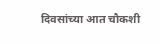दिवसांच्या आत चौकशी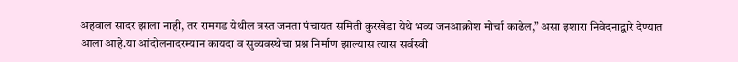अहवाल सादर झाला नाही, तर रामगड येथील त्रस्त जनता पंचायत समिती कुरखेडा येथे भव्य जनआक्रोश मोर्चा काढेल,” असा इशारा निवेदनाद्वारे देण्यात आला आहे.या आंदोलनादरम्यान कायदा व सुव्यवस्थेचा प्रश्न निर्माण झाल्यास त्यास सर्वस्वी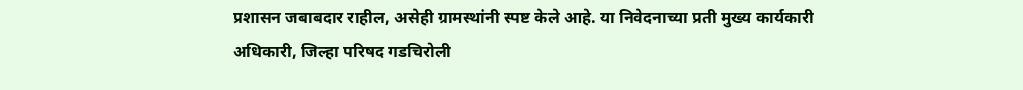प्रशासन जबाबदार राहील, असेही ग्रामस्थांनी स्पष्ट केले आहे. या निवेदनाच्या प्रती मुख्य कार्यकारी अधिकारी, जिल्हा परिषद गडचिरोली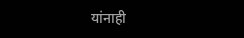यांनाही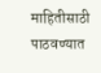माहितीसाठी पाठवण्यात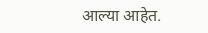आल्या आहेत.